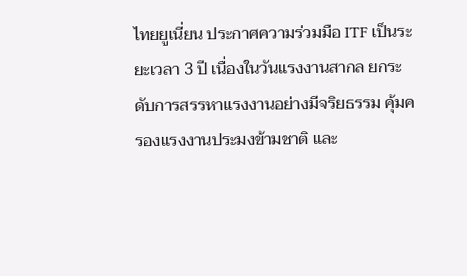ไทยยูเนี่ยน ประกาศความร่วมมือ ITF เป็นระยะเวลา 3 ปี เนื่องในวันแรงงานสากล ยกระดับการสรรหาแรงงานอย่างมีจริยธรรม คุ้มครองแรงงานประมงข้ามชาติ และ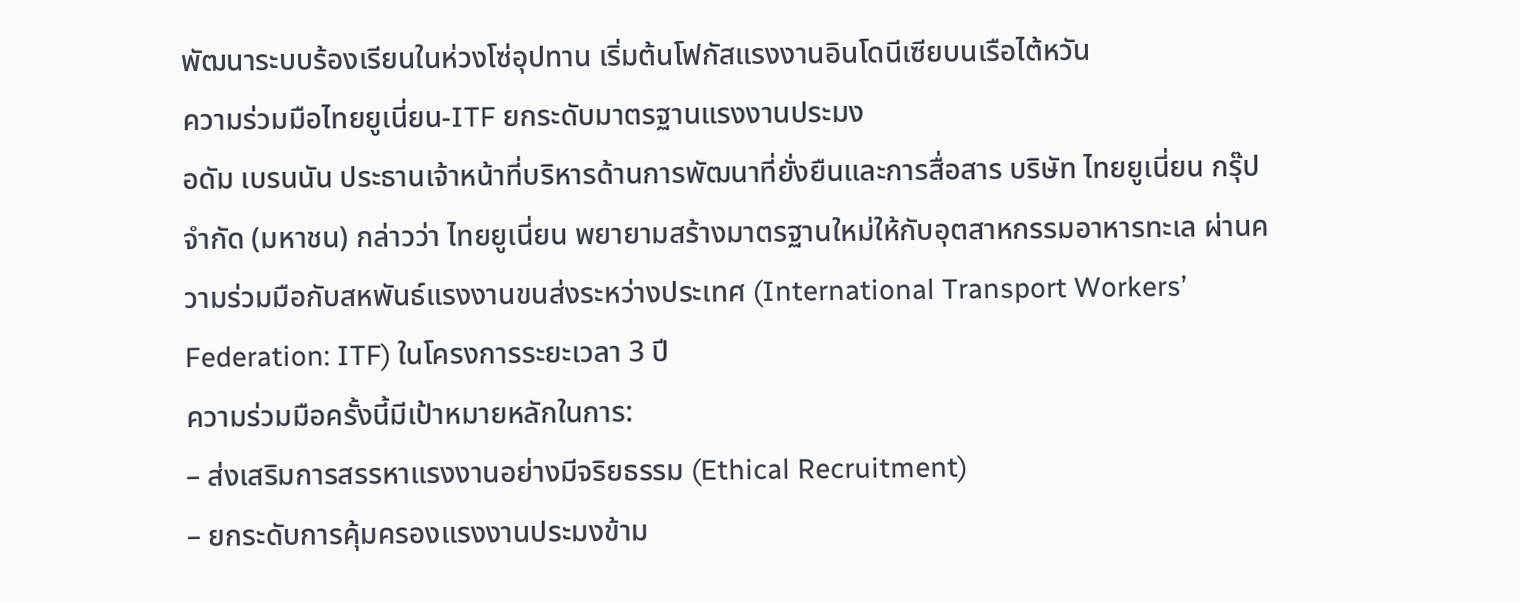พัฒนาระบบร้องเรียนในห่วงโซ่อุปทาน เริ่มต้นโฟกัสแรงงานอินโดนีเซียบนเรือไต้หวัน
ความร่วมมือไทยยูเนี่ยน-ITF ยกระดับมาตรฐานแรงงานประมง
อดัม เบรนนัน ประธานเจ้าหน้าที่บริหารด้านการพัฒนาที่ยั่งยืนและการสื่อสาร บริษัท ไทยยูเนี่ยน กรุ๊ป จำกัด (มหาชน) กล่าวว่า ไทยยูเนี่ยน พยายามสร้างมาตรฐานใหม่ให้กับอุตสาหกรรมอาหารทะเล ผ่านความร่วมมือกับสหพันธ์แรงงานขนส่งระหว่างประเทศ (International Transport Workers’ Federation: ITF) ในโครงการระยะเวลา 3 ปี
ความร่วมมือครั้งนี้มีเป้าหมายหลักในการ:
– ส่งเสริมการสรรหาแรงงานอย่างมีจริยธรรม (Ethical Recruitment)
– ยกระดับการคุ้มครองแรงงานประมงข้าม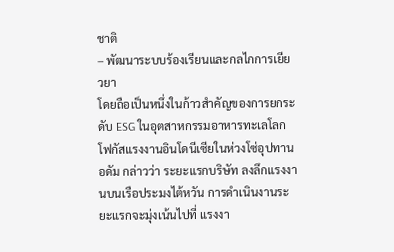ชาติ
– พัฒนาระบบร้องเรียนและกลไกการเยียวยา
โดยถือเป็นหนึ่งในก้าวสำคัญของการยกระดับ ESG ในอุตสาหกรรมอาหารทะเลโลก
โฟกัสแรงงานอินโดนีเซียในห่วงโซ่อุปทาน
อดัม กล่าวว่า ระยะแรกบริษัท ลงลึกแรงงานบนเรือประมงไต้หวัน การดำเนินงานระยะแรกจะมุ่งเน้นไปที่ แรงงา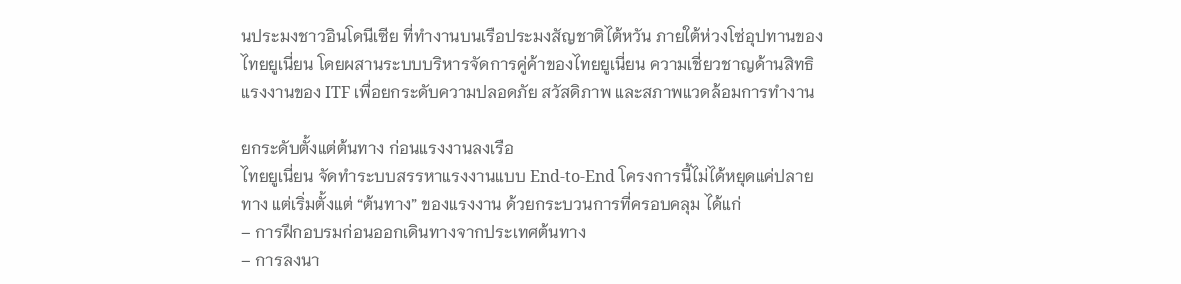นประมงชาวอินโดนีเซีย ที่ทำงานบนเรือประมงสัญชาติไต้หวัน ภายใต้ห่วงโซ่อุปทานของไทยยูเนี่ยน โดยผสานระบบบริหารจัดการคู่ค้าของไทยยูเนี่ยน ความเชี่ยวชาญด้านสิทธิแรงงานของ ITF เพื่อยกระดับความปลอดภัย สวัสดิภาพ และสภาพแวดล้อมการทำงาน

ยกระดับตั้งแต่ต้นทาง ก่อนแรงงานลงเรือ
ไทยยูเนี่ยน จัดทำระบบสรรหาแรงงานแบบ End-to-End โครงการนี้ไม่ได้หยุดแค่ปลายทาง แต่เริ่มตั้งแต่ “ต้นทาง” ของแรงงาน ด้วยกระบวนการที่ครอบคลุม ได้แก่
– การฝึกอบรมก่อนออกเดินทางจากประเทศต้นทาง
– การลงนา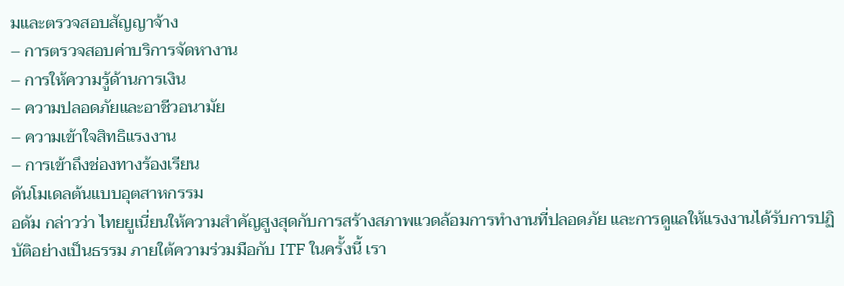มและตรวจสอบสัญญาจ้าง
– การตรวจสอบค่าบริการจัดหางาน
– การให้ความรู้ด้านการเงิน
– ความปลอดภัยและอาชีวอนามัย
– ความเข้าใจสิทธิแรงงาน
– การเข้าถึงช่องทางร้องเรียน
ดันโมเดลต้นแบบอุตสาหกรรม
อดัม กล่าวว่า ไทยยูเนี่ยนให้ความสำคัญสูงสุดกับการสร้างสภาพแวดล้อมการทำงานที่ปลอดภัย และการดูแลให้แรงงานได้รับการปฏิบัติอย่างเป็นธรรม ภายใต้ความร่วมมือกับ ITF ในครั้งนี้ เรา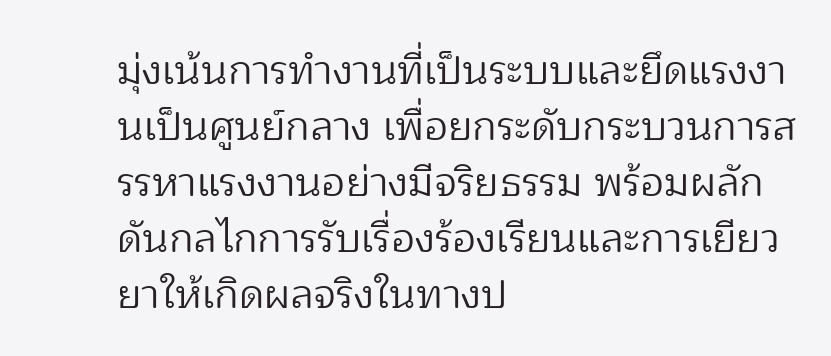มุ่งเน้นการทำงานที่เป็นระบบและยึดแรงงานเป็นศูนย์กลาง เพื่อยกระดับกระบวนการสรรหาแรงงานอย่างมีจริยธรรม พร้อมผลักดันกลไกการรับเรื่องร้องเรียนและการเยียวยาให้เกิดผลจริงในทางป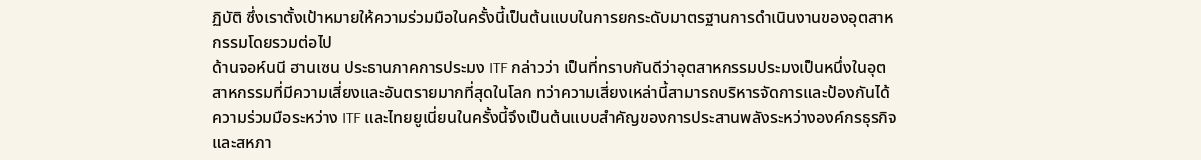ฏิบัติ ซึ่งเราตั้งเป้าหมายให้ความร่วมมือในครั้งนี้เป็นต้นแบบในการยกระดับมาตรฐานการดำเนินงานของอุตสาหกรรมโดยรวมต่อไป
ด้านจอห์นนี ฮานเซน ประธานภาคการประมง ITF กล่าวว่า เป็นที่ทราบกันดีว่าอุตสาหกรรมประมงเป็นหนึ่งในอุตสาหกรรมที่มีความเสี่ยงและอันตรายมากที่สุดในโลก ทว่าความเสี่ยงเหล่านี้สามารถบริหารจัดการและป้องกันได้ ความร่วมมือระหว่าง ITF และไทยยูเนี่ยนในครั้งนี้จึงเป็นต้นแบบสำคัญของการประสานพลังระหว่างองค์กรธุรกิจและสหภา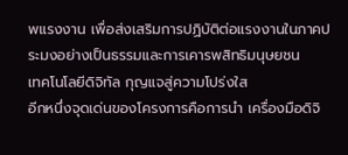พแรงงาน เพื่อส่งเสริมการปฏิบัติต่อแรงงานในภาคประมงอย่างเป็นธรรมและการเคารพสิทธิมนุษยชน
เทคโนโลยีดิจิทัล กุญแจสู่ความโปร่งใส
อีกหนึ่งจุดเด่นของโครงการคือการนำ เครื่องมือดิจิ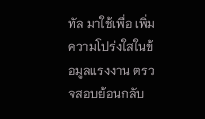ทัล มาใช้เพื่อ เพิ่มความโปร่งใสในข้อมูลแรงงาน ตรวจสอบย้อนกลับ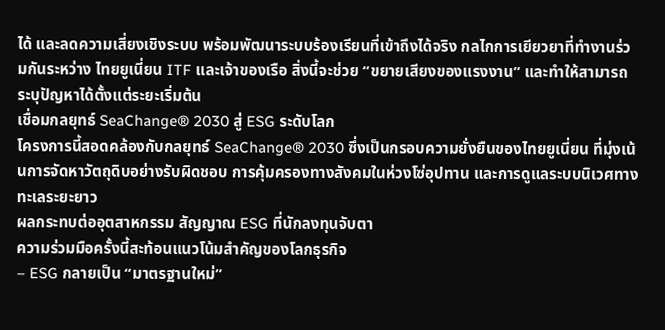ได้ และลดความเสี่ยงเชิงระบบ พร้อมพัฒนาระบบร้องเรียนที่เข้าถึงได้จริง กลไกการเยียวยาที่ทำงานร่วมกันระหว่าง ไทยยูเนี่ยน ITF และเจ้าของเรือ สิ่งนี้จะช่วย “ขยายเสียงของแรงงาน” และทำให้สามารถระบุปัญหาได้ตั้งแต่ระยะเริ่มต้น
เชื่อมกลยุทธ์ SeaChange® 2030 สู่ ESG ระดับโลก
โครงการนี้สอดคล้องกับกลยุทธ์ SeaChange® 2030 ซึ่งเป็นกรอบความยั่งยืนของไทยยูเนี่ยน ที่มุ่งเน้นการจัดหาวัตถุดิบอย่างรับผิดชอบ การคุ้มครองทางสังคมในห่วงโซ่อุปทาน และการดูแลระบบนิเวศทางทะเลระยะยาว
ผลกระทบต่ออุตสาหกรรม สัญญาณ ESG ที่นักลงทุนจับตา
ความร่วมมือครั้งนี้สะท้อนแนวโน้มสำคัญของโลกธุรกิจ
– ESG กลายเป็น “มาตรฐานใหม่”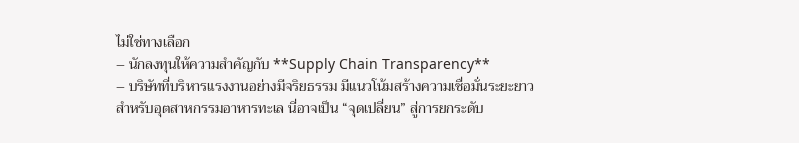ไม่ใช่ทางเลือก
– นักลงทุนให้ความสำคัญกับ **Supply Chain Transparency**
– บริษัทที่บริหารแรงงานอย่างมีจริยธรรม มีแนวโน้มสร้างความเชื่อมั่นระยะยาว
สำหรับอุตสาหกรรมอาหารทะเล นี่อาจเป็น “จุดเปลี่ยน” สู่การยกระดับ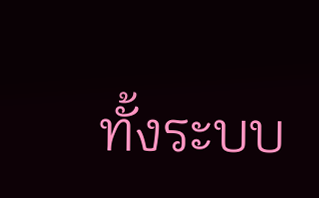ทั้งระบบ